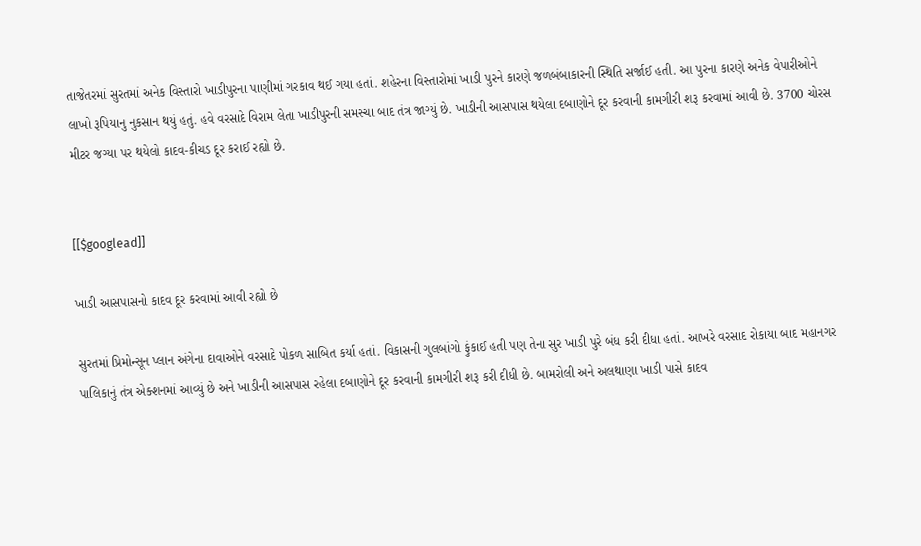તાજેતરમાં સુરતમાં અનેક વિસ્તારો ખાડીપુરના પાણીમાં ગરકાવ થઈ ગયા હતાં. શહેરના વિસ્તારોમાં ખાડી પુરને કારણે જળબંબાકારની સ્થિતિ સર્જાઈ હતી. આ પુરના કારણે અનેક વેપારીઓને લાખો રૂપિયાનુ નુકસાન થયું હતું. હવે વરસાદે વિરામ લેતા ખાડીપુરની સમસ્ચા બાદ તંત્ર જાગ્યું છે. ખાડીની આસપાસ થયેલા દબાણોને દૂર કરવાની કામગીરી શરૂ કરવામાં આવી છે. 3700 ચોરસ મીટર જગ્યા પર થયેલો કાદવ-કીચડ દૂર કરાઈ રહ્યો છે.


[[$googlead]]

ખાડી આસપાસનો કાદવ દૂર કરવામાં આવી રહ્યો છે

સુરતમાં પ્રિમોન્સૂન પ્લાન અંગેના દાવાઓને વરસાદે પોકળ સાબિત કર્યા હતાં. વિકાસની ગુલબાંગો ફુંકાઈ હતી પણ તેના સુર ખાડી પુરે બંધ કરી દીધા હતાં. આખરે વરસાદ રોકાયા બાદ મહાનગર પાલિકાનું તંત્ર એક્શનમાં આવ્યું છે અને ખાડીની આસપાસ રહેલા દબાણોને દૂર કરવાની કામગીરી શરૂ કરી દીધી છે. બામરોલી અને અલથાણા ખાડી પાસે કાદવ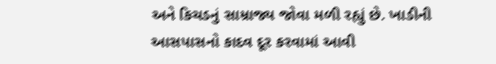અને કિચડનું સામ્રાજ્ય જોવા મળી રહ્યું છે. ખાડીની આસપાસનો કાદવ દૂર કરવામાં આવી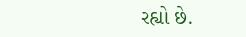રહ્યો છે.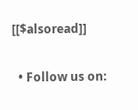[[$alsoread]]


  • Follow us on: